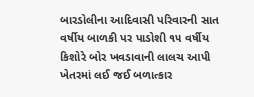બારડોલીના આદિવાસી પરિવારની સાત વર્ષીય બાળકી પર પાડોશી ૧૫ વર્ષીય કિશોરે બોર ખવડાવાની લાલચ આપી ખેતરમાં લઈ જઈ બળાત્કાર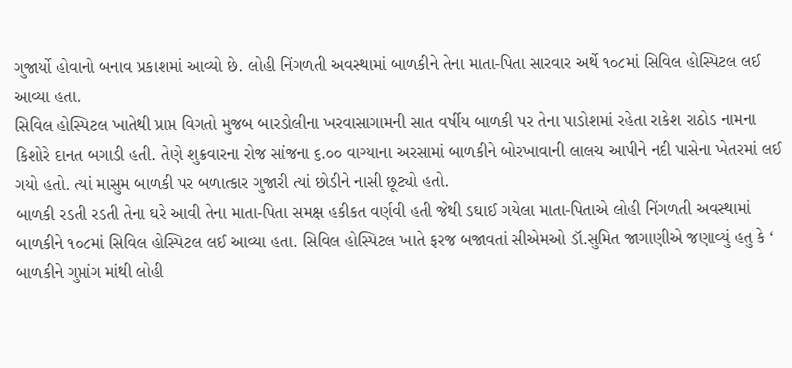ગુજાર્યો હોવાનો બનાવ પ્રકાશમાં આવ્યો છે. લોહી નિંગળતી અવસ્થામાં બાળકીને તેના માતા-પિતા સારવાર અર્થે ૧૦૮માં સિવિલ હોસ્પિટલ લઈ આવ્યા હતા.
સિવિલ હોસ્પિટલ ખાતેથી પ્રાપ્ત વિગતો મુજબ બારડોલીના ખરવાસાગામની સાત વર્ષીય બાળકી પર તેના પાડોશમાં રહેતા રાકેશ રાઠોડ નામના કિશોરે દાનત બગાડી હતી. તેણે શુક્રવારના રોજ સાંજના ૬.૦૦ વાગ્યાના અરસામાં બાળકીને બોરખાવાની લાલચ આપીને નદી પાસેના ખેતરમાં લઈ ગયો હતો. ત્યાં માસુમ બાળકી પર બળાત્કાર ગુજારી ત્યાં છોડીને નાસી છૂટ્યો હતો.
બાળકી રડતી રડતી તેના ઘરે આવી તેના માતા-પિતા સમક્ષ હકીકત વર્ણવી હતી જેથી ડઘાઈ ગયેલા માતા-પિતાએ લોહી નિંગળતી અવસ્થામાં બાળકીને ૧૦૮માં સિવિલ હોસ્પિટલ લઈ આવ્યા હતા. સિવિલ હોસ્પિટલ ખાતે ફરજ બજાવતાં સીએમઓ ડૉ.સુમિત જાગાણીએ જણાવ્યું હતુ કે ‘ બાળકીને ગુપ્તાંગ માંથી લોહી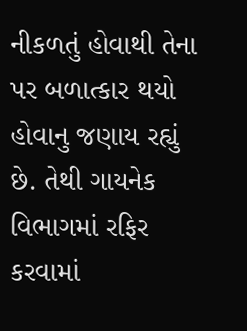નીકળતું હોવાથી તેના પર બળાત્કાર થયો હોવાનુ જણાય રહ્યું છે. તેથી ગાયનેક વિભાગમાં રફિર કરવામાં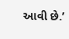આવી છે.’